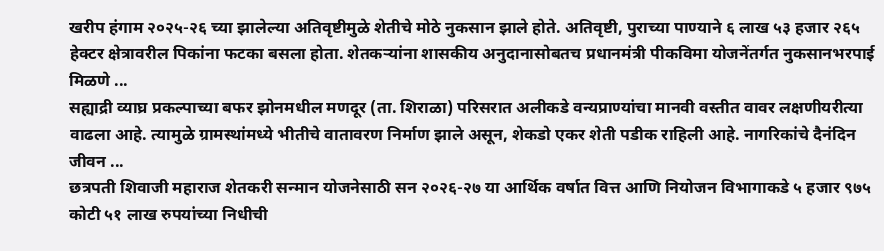खरीप हंगाम २०२५-२६ च्या झालेल्या अतिवृष्टीमुळे शेतीचे मोठे नुकसान झाले होते. अतिवृष्टी, पुराच्या पाण्याने ६ लाख ५३ हजार २६५ हेक्टर क्षेत्रावरील पिकांना फटका बसला होता. शेतकऱ्यांना शासकीय अनुदानासोबतच प्रधानमंत्री पीकविमा योजनेंतर्गत नुकसानभरपाई मिळणे ...
सह्याद्री व्याघ्र प्रकल्पाच्या बफर झोनमधील मणदूर (ता. शिराळा) परिसरात अलीकडे वन्यप्राण्यांचा मानवी वस्तीत वावर लक्षणीयरीत्या वाढला आहे. त्यामुळे ग्रामस्थांमध्ये भीतीचे वातावरण निर्माण झाले असून, शेकडो एकर शेती पडीक राहिली आहे. नागरिकांचे दैनंदिन जीवन ...
छत्रपती शिवाजी महाराज शेतकरी सन्मान योजनेसाठी सन २०२६-२७ या आर्थिक वर्षात वित्त आणि नियोजन विभागाकडे ५ हजार ९७५ कोटी ५१ लाख रुपयांच्या निधीची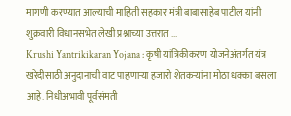मागणी करण्यात आल्याची माहिती सहकार मंत्री बाबासाहेब पाटील यांनी शुक्रवारी विधानसभेत लेखी प्रश्नाच्या उत्तरात ...
Krushi Yantrikikaran Yojana : कृषी यांत्रिकीकरण योजनेअंतर्गत यंत्र खरेदीसाठी अनुदानाची वाट पाहणाऱ्या हजारो शेतकऱ्यांना मोठा धक्का बसला आहे. निधीअभावी पूर्वसंमती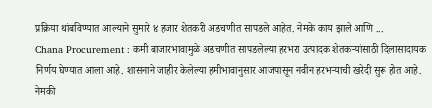प्रक्रिया थांबविण्यात आल्याने सुमारे ४ हजार शेतकरी अडचणीत सापडले आहेत. नेमके काय झाले आणि ...
Chana Procurement : कमी बाजारभावामुळे अडचणीत सापडलेल्या हरभरा उत्पादक शेतकऱ्यांसाठी दिलासादायक निर्णय घेण्यात आला आहे. शासनाने जाहीर केलेल्या हमीभावानुसार आजपासून नवीन हरभऱ्याची खरेदी सुरू होत आहे. नेमकी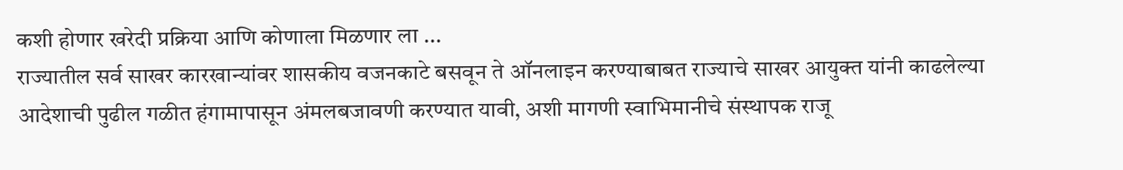कशी होणार खरेदी प्रक्रिया आणि कोणाला मिळणार ला ...
राज्यातील सर्व साखर कारखान्यांवर शासकीय वजनकाटे बसवून ते ऑनलाइन करण्याबाबत राज्याचे साखर आयुक्त यांनी काढलेल्या आदेशाची पुढील गळीत हंगामापासून अंमलबजावणी करण्यात यावी, अशी मागणी स्वाभिमानीचे संस्थापक राजू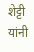शेट्टी यांनी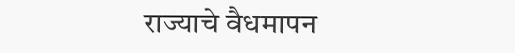राज्याचे वैधमापन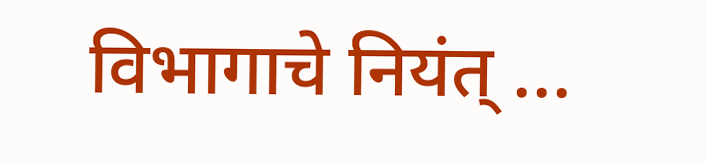विभागाचे नियंत् ...